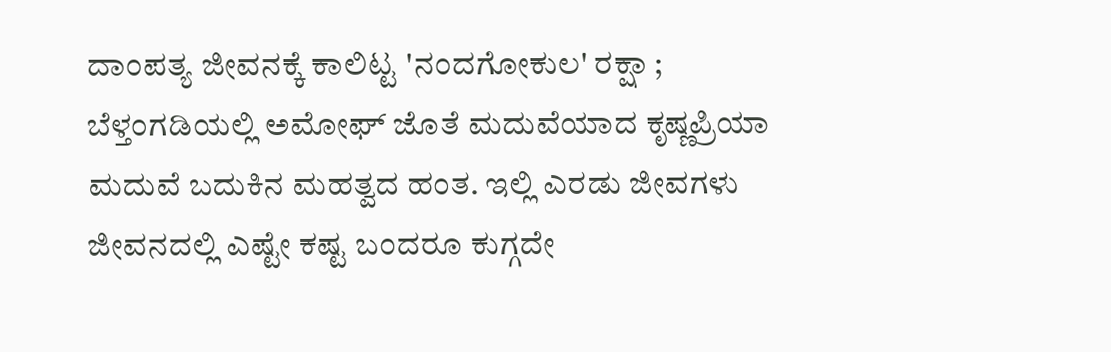ದಾಂಪತ್ಯ ಜೀವನಕ್ಕೆ ಕಾಲಿಟ್ಟ 'ನಂದಗೋಕುಲ' ರಕ್ಷಾ ; ಬೆಳ್ತಂಗಡಿಯಲ್ಲಿ ಅಮೋಘ್ ಜೊತೆ ಮದುವೆಯಾದ ಕೃಷ್ಣಪ್ರಿಯಾ
ಮದುವೆ ಬದುಕಿನ ಮಹತ್ವದ ಹಂತ. ಇಲ್ಲಿ ಎರಡು ಜೀವಗಳು ಜೀವನದಲ್ಲಿ ಎಷ್ಟೇ ಕಷ್ಟ ಬಂದರೂ ಕುಗ್ಗದೇ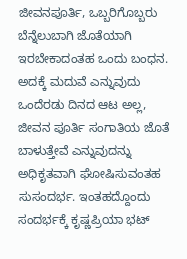ಜೀವನಪೂರ್ತಿ, ಒಬ್ಬರಿಗೊಬ್ಬರು ಬೆನ್ನೆಲುಬಾಗಿ ಜೊತೆಯಾಗಿ ಇರಬೇಕಾದಂತಹ ಒಂದು ಬಂಧನ. ಅದಕ್ಕೆ ಮದುವೆ ಎನ್ನುವುದು ಒಂದೆರಡು ದಿನದ ಆಟ ಅಲ್ಲ, ಜೀವನ ಪೂರ್ತಿ ಸಂಗಾತಿಯ ಜೊತೆ ಬಾಳುತ್ತೇವೆ ಎನ್ನುವುದನ್ನು ಅಧಿಕೃತವಾಗಿ ಘೋಷಿಸುವಂತಹ ಸುಸಂದರ್ಭ. ಇಂತಹದ್ದೊಂದು ಸಂದರ್ಭಕ್ಕೆ ಕೃಷ್ಣಪ್ರಿಯಾ ಭಟ್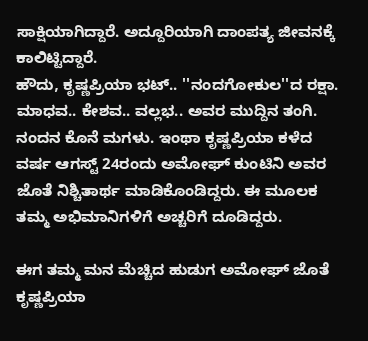ಸಾಕ್ಷಿಯಾಗಿದ್ದಾರೆ. ಅದ್ದೂರಿಯಾಗಿ ದಾಂಪತ್ಯ ಜೀವನಕ್ಕೆ ಕಾಲಿಟ್ಟಿದ್ದಾರೆ.
ಹೌದು, ಕೃಷ್ಣಪ್ರಿಯಾ ಭಟ್.. ''ನಂದಗೋಕುಲ''ದ ರಕ್ಷಾ. ಮಾಧವ.. ಕೇಶವ.. ವಲ್ಲಭ.. ಅವರ ಮುದ್ದಿನ ತಂಗಿ. ನಂದನ ಕೊನೆ ಮಗಳು. ಇಂಥಾ ಕೃಷ್ಣಪ್ರಿಯಾ ಕಳೆದ ವರ್ಷ ಆಗಸ್ಟ್ 24ರಂದು ಅಮೋಘ್ ಕುಂಟಿನಿ ಅವರ ಜೊತೆ ನಿಶ್ಚಿತಾರ್ಥ ಮಾಡಿಕೊಂಡಿದ್ದರು. ಈ ಮೂಲಕ ತಮ್ಮ ಅಭಿಮಾನಿಗಳಿಗೆ ಅಚ್ಚರಿಗೆ ದೂಡಿದ್ದರು.

ಈಗ ತಮ್ಮ ಮನ ಮೆಚ್ಚಿದ ಹುಡುಗ ಅಮೋಘ್ ಜೊತೆ ಕೃಷ್ಣಪ್ರಿಯಾ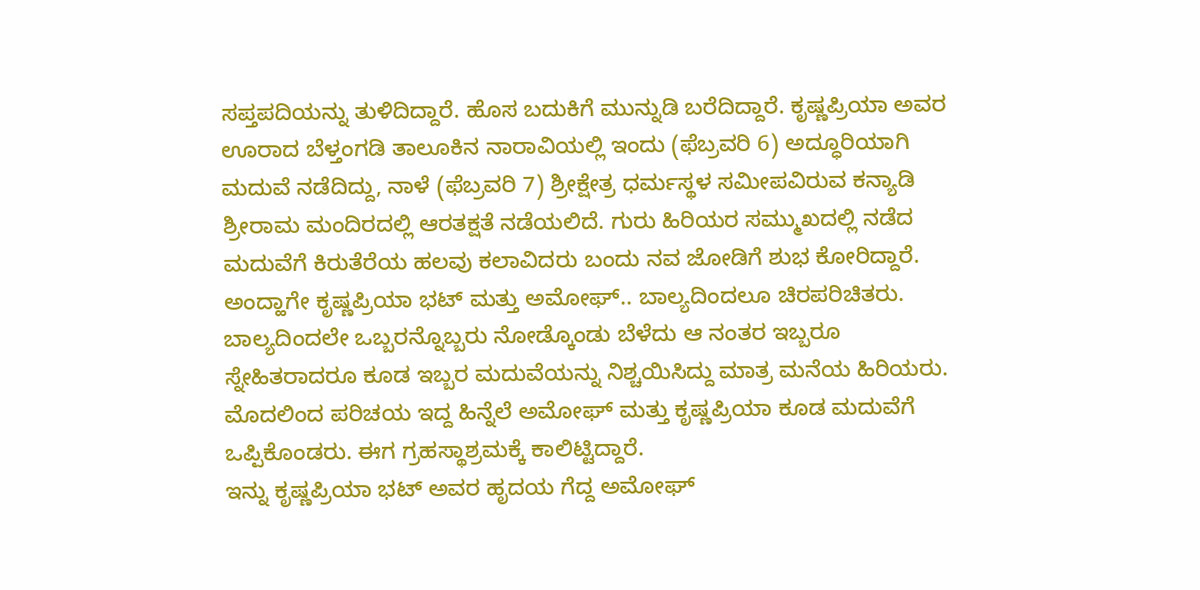ಸಪ್ತಪದಿಯನ್ನು ತುಳಿದಿದ್ದಾರೆ. ಹೊಸ ಬದುಕಿಗೆ ಮುನ್ನುಡಿ ಬರೆದಿದ್ದಾರೆ. ಕೃಷ್ಣಪ್ರಿಯಾ ಅವರ ಊರಾದ ಬೆಳ್ತಂಗಡಿ ತಾಲೂಕಿನ ನಾರಾವಿಯಲ್ಲಿ ಇಂದು (ಫೆಬ್ರವರಿ 6) ಅದ್ಧೂರಿಯಾಗಿ ಮದುವೆ ನಡೆದಿದ್ದು, ನಾಳೆ (ಫೆಬ್ರವರಿ 7) ಶ್ರೀಕ್ಷೇತ್ರ ಧರ್ಮಸ್ಥಳ ಸಮೀಪವಿರುವ ಕನ್ಯಾಡಿ ಶ್ರೀರಾಮ ಮಂದಿರದಲ್ಲಿ ಆರತಕ್ಷತೆ ನಡೆಯಲಿದೆ. ಗುರು ಹಿರಿಯರ ಸಮ್ಮುಖದಲ್ಲಿ ನಡೆದ ಮದುವೆಗೆ ಕಿರುತೆರೆಯ ಹಲವು ಕಲಾವಿದರು ಬಂದು ನವ ಜೋಡಿಗೆ ಶುಭ ಕೋರಿದ್ದಾರೆ.
ಅಂದ್ಹಾಗೇ ಕೃಷ್ಣಪ್ರಿಯಾ ಭಟ್ ಮತ್ತು ಅಮೋಘ್.. ಬಾಲ್ಯದಿಂದಲೂ ಚಿರಪರಿಚಿತರು. ಬಾಲ್ಯದಿಂದಲೇ ಒಬ್ಬರನ್ನೊಬ್ಬರು ನೋಡ್ಕೊಂಡು ಬೆಳೆದು ಆ ನಂತರ ಇಬ್ಬರೂ ಸ್ನೇಹಿತರಾದರೂ ಕೂಡ ಇಬ್ಬರ ಮದುವೆಯನ್ನು ನಿಶ್ಚಯಿಸಿದ್ದು ಮಾತ್ರ ಮನೆಯ ಹಿರಿಯರು. ಮೊದಲಿಂದ ಪರಿಚಯ ಇದ್ದ ಹಿನ್ನೆಲೆ ಅಮೋಘ್ ಮತ್ತು ಕೃಷ್ಣಪ್ರಿಯಾ ಕೂಡ ಮದುವೆಗೆ ಒಪ್ಪಿಕೊಂಡರು. ಈಗ ಗ್ರಹಸ್ಥಾಶ್ರಮಕ್ಕೆ ಕಾಲಿಟ್ಟಿದ್ದಾರೆ.
ಇನ್ನು ಕೃಷ್ಣಪ್ರಿಯಾ ಭಟ್ ಅವರ ಹೃದಯ ಗೆದ್ದ ಅಮೋಘ್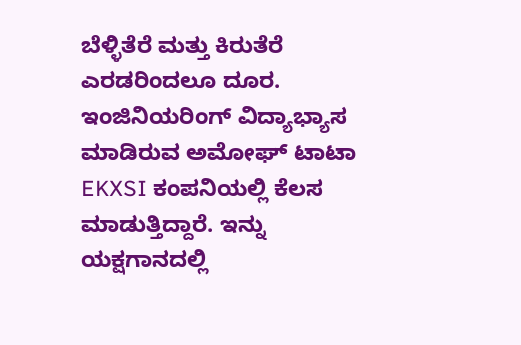ಬೆಳ್ಳಿತೆರೆ ಮತ್ತು ಕಿರುತೆರೆ ಎರಡರಿಂದಲೂ ದೂರ. ಇಂಜಿನಿಯರಿಂಗ್ ವಿದ್ಯಾಭ್ಯಾಸ ಮಾಡಿರುವ ಅಮೋಘ್ ಟಾಟಾ EKXSI ಕಂಪನಿಯಲ್ಲಿ ಕೆಲಸ ಮಾಡುತ್ತಿದ್ದಾರೆ. ಇನ್ನು ಯಕ್ಷಗಾನದಲ್ಲಿ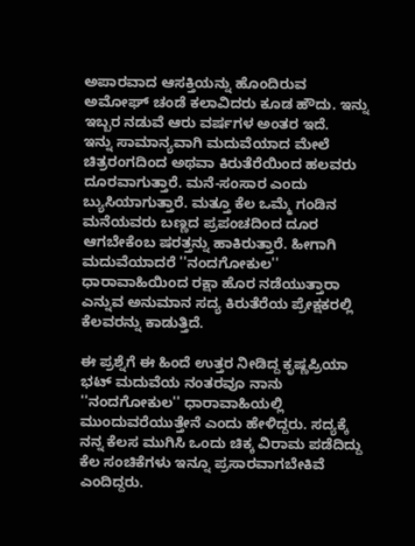ಅಪಾರವಾದ ಆಸಕ್ತಿಯನ್ನು ಹೊಂದಿರುವ ಅಮೋಘ್ ಚಂಡೆ ಕಲಾವಿದರು ಕೂಡ ಹೌದು. ಇನ್ನು ಇಬ್ಬರ ನಡುವೆ ಆರು ವರ್ಷಗಳ ಅಂತರ ಇದೆ.
ಇನ್ನು ಸಾಮಾನ್ಯವಾಗಿ ಮದುವೆಯಾದ ಮೇಲೆ ಚಿತ್ರರಂಗದಿಂದ ಅಥವಾ ಕಿರುತೆರೆಯಿಂದ ಹಲವರು ದೂರವಾಗುತ್ತಾರೆ. ಮನೆ-ಸಂಸಾರ ಎಂದು ಬ್ಯುಸಿಯಾಗುತ್ತಾರೆ. ಮತ್ತೂ ಕೆಲ ಒಮ್ಮೆ ಗಂಡಿನ ಮನೆಯವರು ಬಣ್ಣದ ಪ್ರಪಂಚದಿಂದ ದೂರ ಆಗಬೇಕೆಂಬ ಷರತ್ತನ್ನು ಹಾಕಿರುತ್ತಾರೆ. ಹೀಗಾಗಿ ಮದುವೆಯಾದರೆ ''ನಂದಗೋಕುಲ'' ಧಾರಾವಾಹಿಯಿಂದ ರಕ್ಷಾ ಹೊರ ನಡೆಯುತ್ತಾರಾ ಎನ್ನುವ ಅನುಮಾನ ಸದ್ಯ ಕಿರುತೆರೆಯ ಪ್ರೇಕ್ಷಕರಲ್ಲಿ ಕೆಲವರನ್ನು ಕಾಡುತ್ತಿದೆ.

ಈ ಪ್ರಶ್ನೆಗೆ ಈ ಹಿಂದೆ ಉತ್ತರ ನೀಡಿದ್ದ ಕೃಷ್ಣಪ್ರಿಯಾ ಭಟ್ ಮದುವೆಯ ನಂತರವೂ ನಾನು ''ನಂದಗೋಕುಲ'' ಧಾರಾವಾಹಿಯಲ್ಲಿ ಮುಂದುವರೆಯುತ್ತೇನೆ ಎಂದು ಹೇಳಿದ್ದರು. ಸದ್ಯಕ್ಕೆ ನನ್ನ ಕೆಲಸ ಮುಗಿಸಿ ಒಂದು ಚಿಕ್ಕ ವಿರಾಮ ಪಡೆದಿದ್ದು ಕೆಲ ಸಂಚಿಕೆಗಳು ಇನ್ನೂ ಪ್ರಸಾರವಾಗಬೇಕಿವೆ ಎಂದಿದ್ದರು.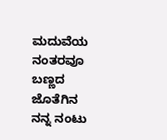ಮದುವೆಯ ನಂತರವೂ ಬಣ್ಣದ ಜೊತೆಗಿನ ನನ್ನ ನಂಟು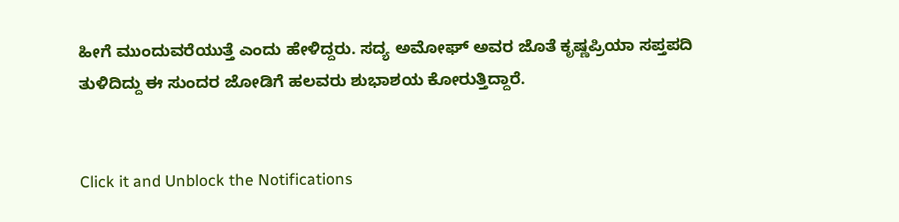ಹೀಗೆ ಮುಂದುವರೆಯುತ್ತೆ ಎಂದು ಹೇಳಿದ್ದರು. ಸದ್ಯ ಅಮೋಘ್ ಅವರ ಜೊತೆ ಕೃಷ್ಣಪ್ರಿಯಾ ಸಪ್ತಪದಿ ತುಳಿದಿದ್ದು ಈ ಸುಂದರ ಜೋಡಿಗೆ ಹಲವರು ಶುಭಾಶಯ ಕೋರುತ್ತಿದ್ದಾರೆ.


Click it and Unblock the Notifications